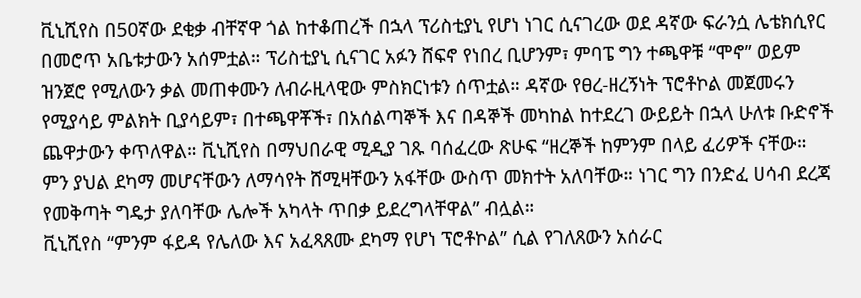ቪኒሺየስ በ50ኛው ደቂቃ ብቸኛዋ ጎል ከተቆጠረች በኋላ ፕሪስቲያኒ የሆነ ነገር ሲናገረው ወደ ዳኛው ፍራንሷ ሌቴክሲየር በመሮጥ አቤቱታውን አሰምቷል። ፕሪስቲያኒ ሲናገር አፉን ሸፍኖ የነበረ ቢሆንም፣ ምባፔ ግን ተጫዋቹ “ሞኖ” ወይም ዝንጀሮ የሚለውን ቃል መጠቀሙን ለብራዚላዊው ምስክርነቱን ሰጥቷል። ዳኛው የፀረ-ዘረኝነት ፕሮቶኮል መጀመሩን የሚያሳይ ምልክት ቢያሳይም፣ በተጫዋቾች፣ በአሰልጣኞች እና በዳኞች መካከል ከተደረገ ውይይት በኋላ ሁለቱ ቡድኖች ጨዋታውን ቀጥለዋል። ቪኒሺየስ በማህበራዊ ሚዲያ ገጹ ባሰፈረው ጽሁፍ “ዘረኞች ከምንም በላይ ፈሪዎች ናቸው። ምን ያህል ደካማ መሆናቸውን ለማሳየት ሸሚዛቸውን አፋቸው ውስጥ መክተት አለባቸው። ነገር ግን በንድፈ ሀሳብ ደረጃ የመቅጣት ግዴታ ያለባቸው ሌሎች አካላት ጥበቃ ይደረግላቸዋል” ብሏል።
ቪኒሺየስ “ምንም ፋይዳ የሌለው እና አፈጻጸሙ ደካማ የሆነ ፕሮቶኮል” ሲል የገለጸውን አሰራር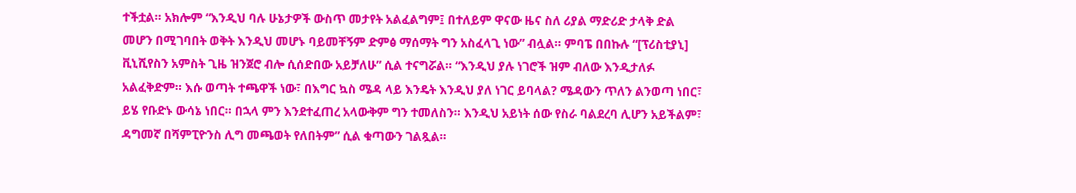ተችቷል። አክሎም “እንዲህ ባሉ ሁኔታዎች ውስጥ መታየት አልፈልግም፤ በተለይም ዋናው ዜና ስለ ሪያል ማድሪድ ታላቅ ድል መሆን በሚገባበት ወቅት እንዲህ መሆኑ ባይመቸኝም ድምፅ ማሰማት ግን አስፈላጊ ነው” ብሏል። ምባፔ በበኩሉ “[ፕሪስቲያኒ] ቪኒሺየስን አምስት ጊዜ ዝንጀሮ ብሎ ሲሰድበው አይቻለሁ” ሲል ተናግሯል። “እንዲህ ያሉ ነገሮች ዝም ብለው እንዲታለፉ አልፈቅድም። እሱ ወጣት ተጫዋች ነው፣ በእግር ኳስ ሜዳ ላይ እንዴት እንዲህ ያለ ነገር ይባላል? ሜዳውን ጥለን ልንወጣ ነበር፣ ይሄ የቡድኑ ውሳኔ ነበር። በኋላ ምን እንደተፈጠረ አላውቅም ግን ተመለስን። እንዲህ አይነት ሰው የስራ ባልደረባ ሊሆን አይችልም፣ ዳግመኛ በሻምፒዮንስ ሊግ መጫወት የለበትም” ሲል ቁጣውን ገልጿል።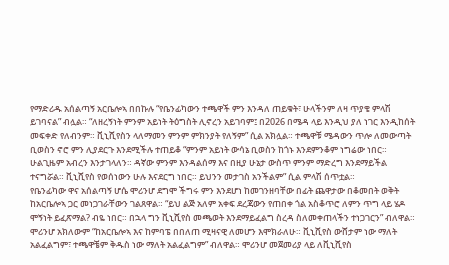የማድሪዱ አሰልጣኝ አርቤሎኣ በበኩሉ “የቤንፊካውን ተጫዋች ምን እንዳለ ጠይቁት፣ ሁላችንም ለዛ ጥያቄ ምላሽ ይገባናል” ብሏል። “ለዘረኝነት ምንም አይነት ትዕግስት ሊኖረን አይገባም፤ በ2026 በሜዳ ላይ እንዲህ ያለ ነገር እንዲከሰት መፍቀድ የለብንም። ቪኒሺየስን ላለማመን ምንም ምክንያት የለኝም” ሲል አክሏል። ተጫዋቹ ሜዳውን ጥሎ ለመውጣት ቢወስን ኖሮ ምን ሊያደርጉ እንደሚችሉ ተጠይቆ “ምንም አይነት ውሳኔ ቢወስን ከጎኑ እንደምንቆም ነግሬው ነበር። ሁልጊዜም አብረን እንታገላለን። ዳኛው ምንም እንዳልሰማ እና በዚያ ሁኔታ ውስጥ ምንም ማድረግ እንደማይችል ተናግሯል። ቪኒሺየስ የወሰነውን ሁሉ እናደርግ ነበር። ይህንን መታገስ አንችልም” ሲል ምላሽ ሰጥቷል።
የቤንፊካው ዋና አሰልጣኝ ሆሴ ሞሪንሆ ደግሞ ችግሩ ምን እንደሆነ ከመገንዘባቸው በፊት ጨዋታው በቆመበት ወቅት ከአርቤሎኣ ጋር መነጋገራቸውን ገልጸዋል። “ይህ ልጅ አለም አቀፍ ደረጃውን የጠበቀ ጎል አስቆጥሮ ለምን ጥግ ላይ ሄዶ ሞኝነት ይፈጽማል? ብዬ ነበር። በኋላ ግን ቪኒሺየስ መጫወት እንደማይፈልግ ስረዳ ስለመቀጠላችን ተነጋገርን” ብለዋል። ሞሪንሆ አክለውም “ከአርቤሎኣ እና ከምባፔ በበለጠ ሚዛናዊ ለመሆን እሞክራለሁ። ቪኒሺየስ ውሸታም ነው ማለት አልፈልግም፣ ተጫዋቼም ቅዱስ ነው ማለት አልፈልግም” ብለዋል። ሞሪንሆ መጀመሪያ ላይ ለቪኒሺየስ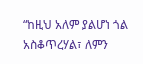“ከዚህ አለም ያልሆነ ጎል አስቆጥረሃል፣ ለምን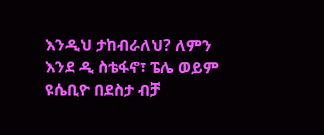እንዲህ ታከብራለህ? ለምን እንደ ዲ ስቴፋኖ፣ ፔሌ ወይም ዩሴቢዮ በደስታ ብቻ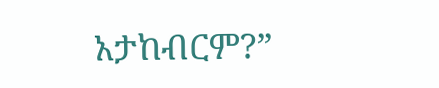አታከብርም?”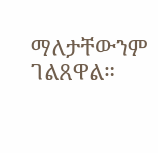ማለታቸውንም ገልጸዋል።